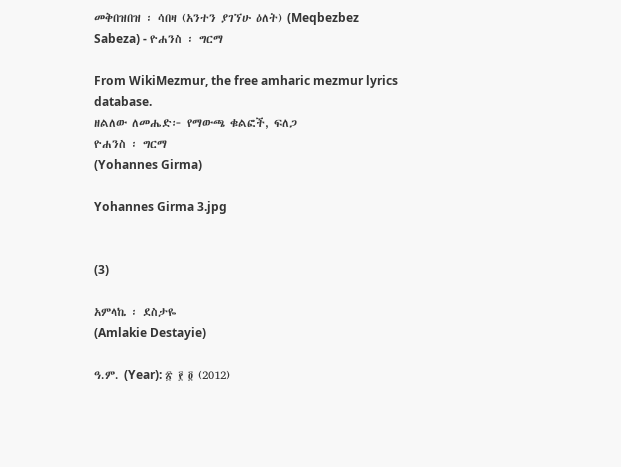መቅበዝበዝ ፡ ሳበዛ (አንተን ያገኘሁ ዕለት) (Meqbezbez Sabeza) - ዮሐንስ ፡ ግርማ

From WikiMezmur, the free amharic mezmur lyrics database.
ዘልለው ለመሔድ፦ የማውጫ ቁልፎች, ፍለጋ
ዮሐንስ ፡ ግርማ
(Yohannes Girma)

Yohannes Girma 3.jpg


(3)

አምላኬ ፡ ደስታዬ
(Amlakie Destayie)

ዓ.ም. (Year): ፳ ፻ ፬ (2012)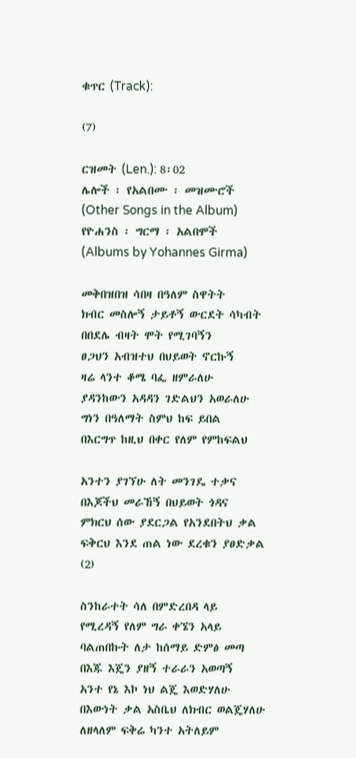ቁጥር (Track):

(7)

ርዝመት (Len.): 8፡02
ሌሎች ፡ የአልበሙ ፡ መዝሙሮች
(Other Songs in the Album)
የዮሐንስ ፡ ግርማ ፡ አልበሞች
(Albums by Yohannes Girma)

መቅበዝበዝ ሳበዛ በዓለም ስዋትት
ክብር መስሎኝ ታይቶኝ ውርደት ሳካብት
በበደሌ ብዛት ሞት የሚገባኝን
ፀጋህን አብዝተህ በህይወት ኖርኩኝ
ዛሬ ላንተ ቆሜ ባፌ ዘምራለሁ
ያዳንከውን አዳዳን ገድልህን አወራለሁ
ግነን በዓለማት ስምህ ከፍ ይበል
በእርግጥ ከዚህ በቀር የለም የምከፍልህ

አንተን ያገኘሁ ለት መንገዴ ተቃና
በእጆችህ መራኸኝ በህይወት ጎዳና
ምክርህ ሰው ያደርጋል የአንደበትህ ቃል
ፍቅርህ እንደ ጠል ነው ደረቁን ያፀድቃል (2)

ስንከራተት ሳለ በምድረበዳ ላይ
የሚረዳኝ የለም ግራ ቀኜን አላይ
ባልጠበኩት ለታ ከሰማይ ድምፅ መጣ
በእጁ እጄን ያዘኝ ተራራን አወጣኝ
አንተ የኔ እኮ ነህ ልጄ እወድሃለሁ
በእውነት ቃል አስቤህ ለክብር ወልጄሃለሁ
ለዘላለም ፍቅሬ ካንተ አትለይም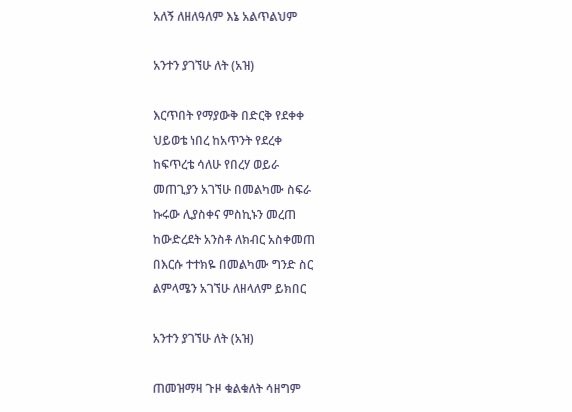አለኝ ለዘለዓለም እኔ አልጥልህም

አንተን ያገኘሁ ለት (አዝ)

እርጥበት የማያውቅ በድርቅ የደቀቀ
ህይወቴ ነበረ ከአጥንት የደረቀ
ከፍጥረቴ ሳለሁ የበረሃ ወይራ
መጠጊያን አገኘሁ በመልካሙ ስፍራ
ኩሩው ሊያስቀና ምስኪኑን መረጠ
ከውድረደት አንስቶ ለክብር አስቀመጠ
በእርሱ ተተክዬ በመልካሙ ግንድ ስር
ልምላሜን አገኘሁ ለዘላለም ይክበር

አንተን ያገኘሁ ለት (አዝ)

ጠመዝማዛ ጉዞ ቁልቁለት ሳዘግም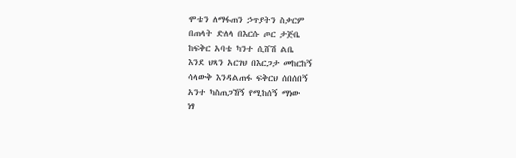ሞቴን ለማፋጠን ኃጥያትን ስቃርም
በጠላት ድለላ በእርሱ ጦር ታጅቤ
ከፍቅር አባቴ ካንተ ሲሸሽ ልቤ
እንደ ህጻን አርገህ በእርጋታ መከርከኝ
ሳላውቅ እንዳልጠፋ ፍቅርህ ሰበሰበኝ
አንተ ካስጠጋኸኝ የሚከሰኝ ማነው
ነፃ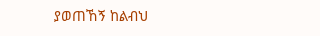ያወጠኸኝ ከልብህ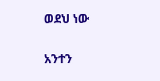ወደህ ነው

አንተን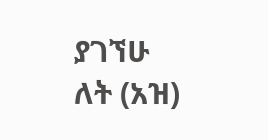ያገኘሁ ለት (አዝ)